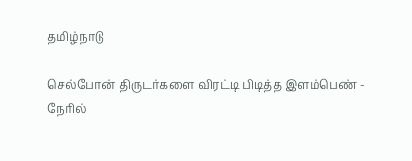தமிழ்நாடு

செல்போன் திருடர்களை விரட்டி பிடித்த இளம்பெண் - நேரில்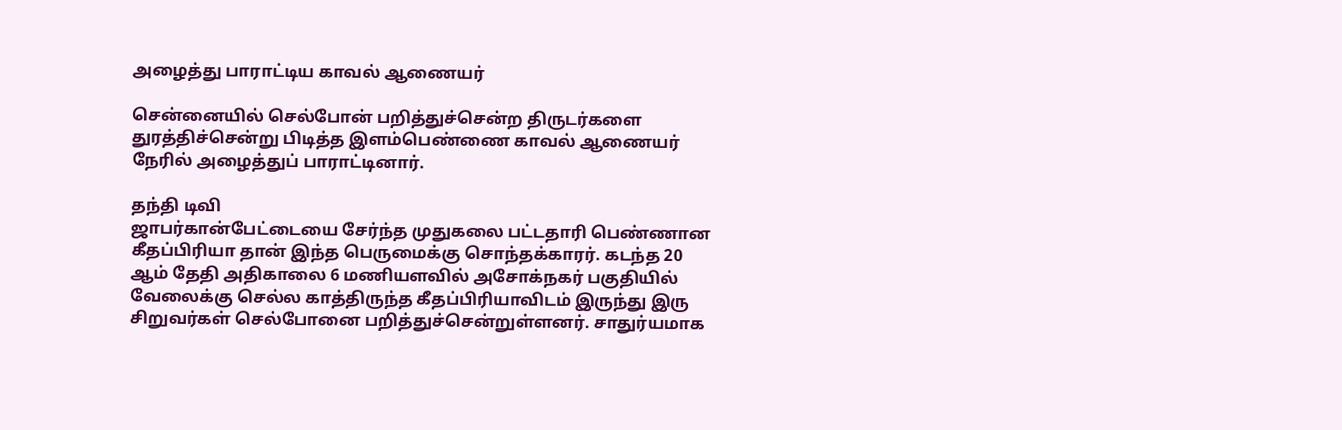அழைத்து பாராட்டிய காவல் ஆணையர்

சென்னையில் செல்போன் பறித்துச்சென்ற திருடர்களை துரத்திச்சென்று பிடித்த இளம்பெண்ணை காவல் ஆணையர் நேரில் அழைத்துப் பாராட்டினார்.

தந்தி டிவி
ஜாபர்கான்பேட்டையை சேர்ந்த முதுகலை பட்டதாரி பெண்ணான கீதப்பிரியா தான் இந்த பெருமைக்கு சொந்தக்கார‌ர். கடந்த 20 ஆம் தேதி அதிகாலை 6 மணியளவில் அசோக்நகர் பகுதியில் வேலைக்கு செல்ல காத்திருந்த கீதப்பிரியாவிடம் இருந்து இரு சிறுவர்கள் செல்போனை பறித்துச்சென்றுள்ளனர். சாதுர்யமாக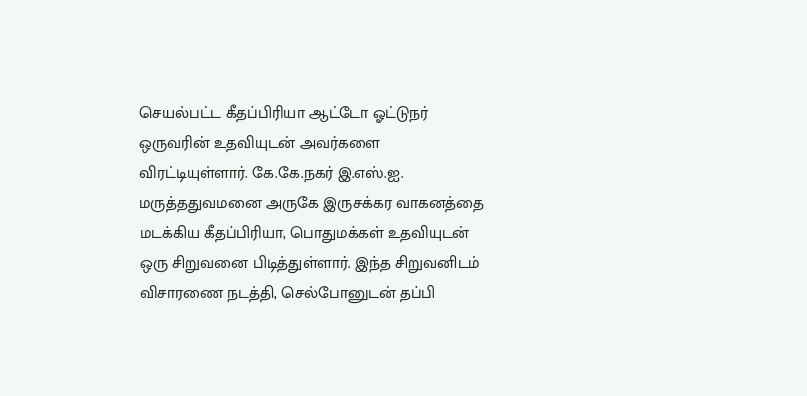செயல்பட்ட கீதப்பிரியா ஆட்டோ ஓட்டுநர் ஒருவரின் உதவியுடன் அவர்களை விரட்டியுள்ளார். கே.கே.நகர் இ.எஸ்.ஐ. மருத்ததுவமனை அருகே இருசக்கர வாகனத்தை மடக்கிய கீதப்பிரியா, பொதுமக்கள் உதவியுடன் ஒரு சிறுவனை பிடித்துள்ளார். இந்த சிறுவனிடம் விசாரணை நடத்தி, செல்போனுடன் தப்பி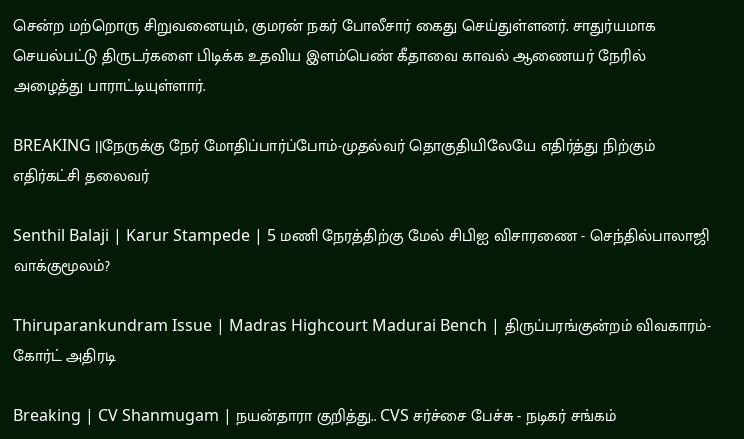சென்ற மற்றொரு சிறுவனையும், குமரன் நகர் போலீசார் கைது செய்துள்ளனர். சாதுர்யமாக செயல்பட்டு திருடர்களை பிடிக்க உதவிய இளம்பெண் கீதாவை காவல் ஆணையர் நேரில் அழைத்து பாராட்டியுள்ளார்.

BREAKING ||நேருக்கு நேர் மோதிப்பார்ப்போம்-முதல்வர் தொகுதியிலேயே எதிர்த்து நிற்கும் எதிர்கட்சி தலைவர்

Senthil Balaji | Karur Stampede | 5 மணி நேரத்திற்கு மேல் சிபிஐ விசாரணை - செந்தில்பாலாஜி வாக்குமூலம்?

Thiruparankundram Issue | Madras Highcourt Madurai Bench | திருப்பரங்குன்றம் விவகாரம்- கோர்ட் அதிரடி

Breaking | CV Shanmugam | நயன்தாரா குறித்து.. CVS சர்ச்சை பேச்சு - நடிகர் சங்கம்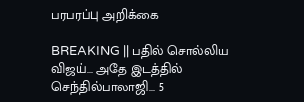பரபரப்பு அறிக்கை

BREAKING || பதில் சொல்லிய விஜய்... அதே இடத்தில் செந்தில்பாலாஜி... 5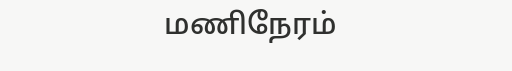மணிநேரம்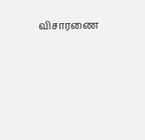விசாரணை